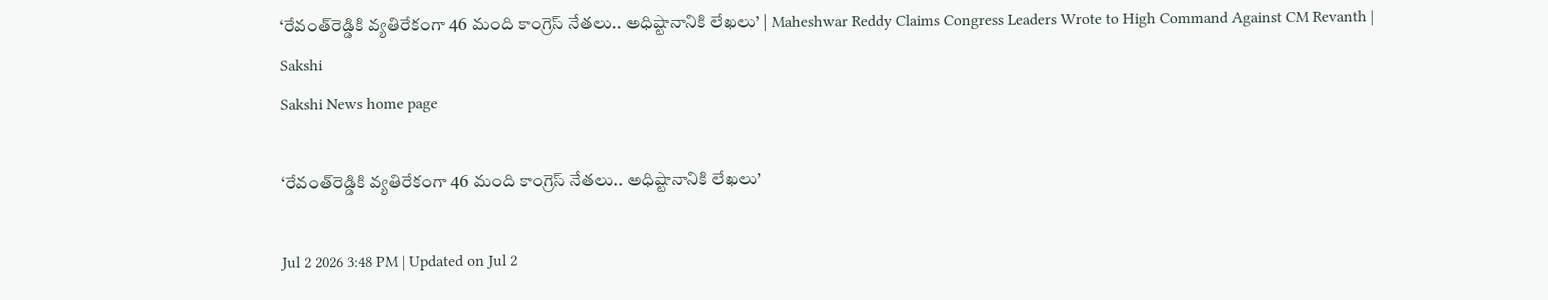‘రేవంత్‌రెడ్డికి వ్యతిరేకంగా 46 మంది కాంగ్రెస్ నేతలు.. అధిష్టానానికి లేఖలు’ | Maheshwar Reddy Claims Congress Leaders Wrote to High Command Against CM Revanth | Sakshi
Sakshi News home page

‘రేవంత్‌రెడ్డికి వ్యతిరేకంగా 46 మంది కాంగ్రెస్ నేతలు.. అధిష్టానానికి లేఖలు’

Jul 2 2026 3:48 PM | Updated on Jul 2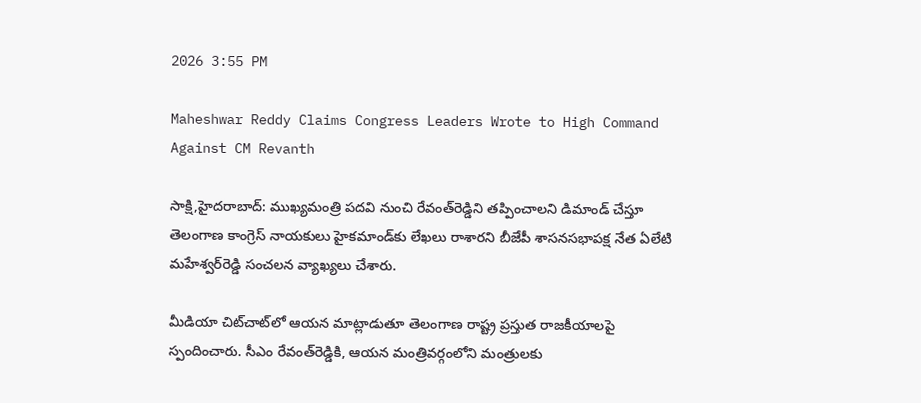2026 3:55 PM

Maheshwar Reddy Claims Congress Leaders Wrote to High Command Against CM Revanth

సాక్షి,హైదరాబాద్‌: ముఖ్యమంత్రి పదవి నుంచి రేవంత్‌రెడ్డిని తప్పించాలని డిమాండ్ చేస్తూ తెలంగాణ కాంగ్రెస్ నాయకులు హైకమాండ్‌కు లేఖలు రాశారని బీజేపీ శాసనసభాపక్ష నేత ఏలేటి మహేశ్వర్‌రెడ్డి సంచలన వ్యాఖ్యలు చేశారు.

మీడియా చిట్‌చాట్‌లో ఆయన మాట్లాడుతూ తెలంగాణ రాష్ట్ర ప్రస్తుత రాజకీయాలపై స్పందించారు. సీఎం రేవంత్‌రెడ్డికి, ఆయన మంత్రివర్గంలోని మంత్రులకు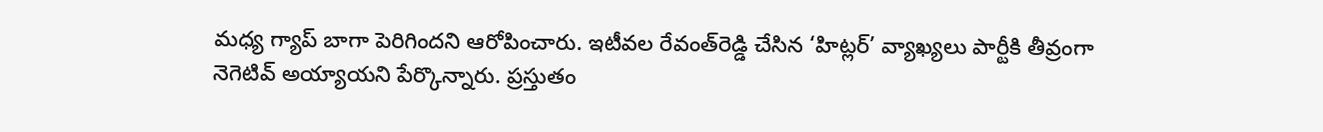మధ్య గ్యాప్ బాగా పెరిగిందని ఆరోపించారు. ఇటీవల రేవంత్‌రెడ్డి చేసిన ‘హిట్లర్’ వ్యాఖ్యలు పార్టీకి తీవ్రంగా నెగెటివ్ అయ్యాయని పేర్కొన్నారు. ప్రస్తుతం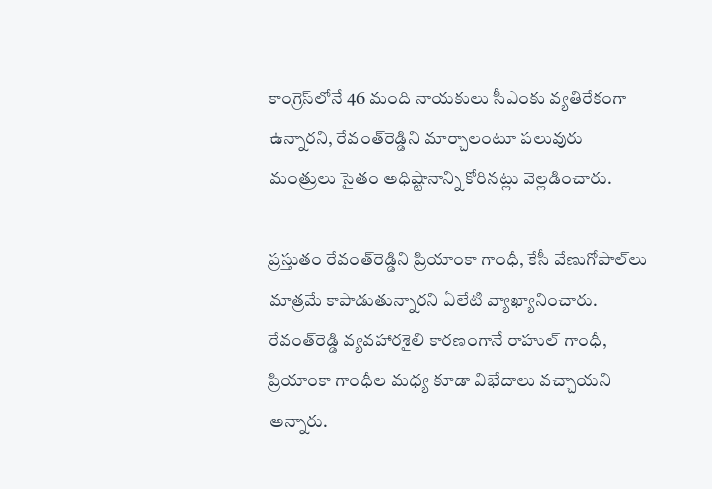కాంగ్రెస్‌లోనే 46 మంది నాయకులు సీఎంకు వ్యతిరేకంగా ఉన్నారని, రేవంత్‌రెడ్డిని మార్చాలంటూ పలువురు మంత్రులు సైతం అధిష్టానాన్ని కోరినట్లు వెల్లడించారు.

ప్రస్తుతం రేవంత్‌రెడ్డిని ప్రియాంకా గాంధీ, కేసీ వేణుగోపాల్‌లు మాత్రమే కాపాడుతున్నారని ఏలేటి వ్యాఖ్యానించారు. రేవంత్‌రెడ్డి వ్యవహారశైలి కారణంగానే రాహుల్ గాంధీ, ప్రియాంకా గాంధీల మధ్య కూడా విభేదాలు వచ్చాయని అన్నారు.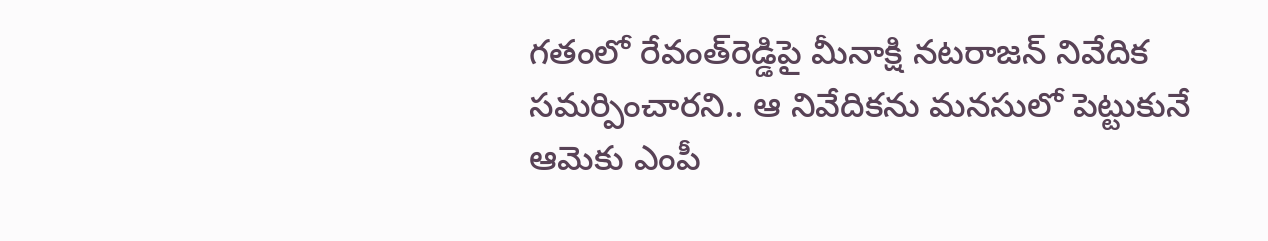గతంలో రేవంత్‌రెడ్డిపై మీనాక్షి నటరాజన్ నివేదిక సమర్పించారని.. ఆ నివేదికను మనసులో పెట్టుకునే ఆమెకు ఎంపీ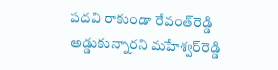పదవి రాకుండా రేవంత్‌రెడ్డి అడ్డుకున్నారని మహేశ్వర్‌రెడ్డి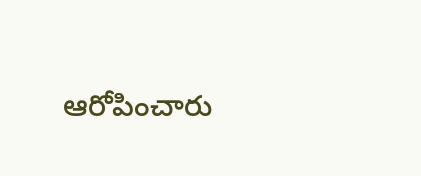ఆరోపించారు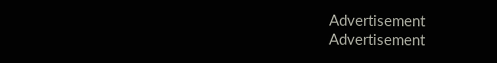Advertisement
Advertisement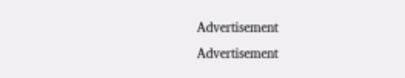Advertisement
Advertisement